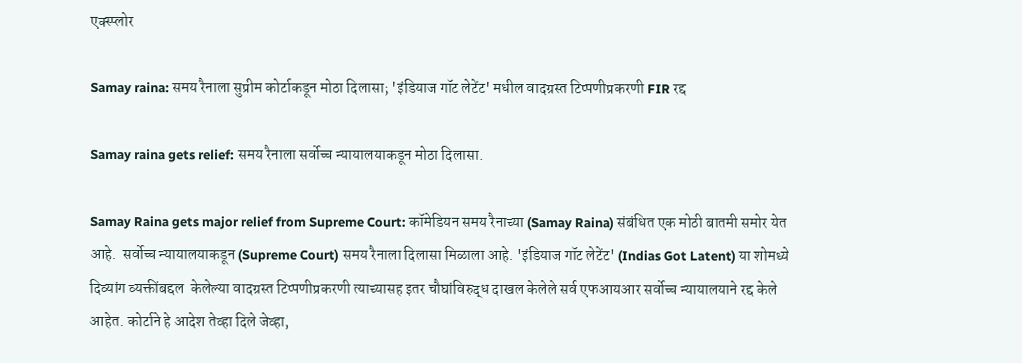एक्स्प्लोर

Samay raina: समय रैनाला सुप्रीम कोर्टाकडून मोठा दिलासा; 'इंडियाज गॉट लेटेंट' मधील वादग्रस्त टिप्पणीप्रकरणी FIR रद्द

Samay raina gets relief: समय रैनाला सर्वोच्च न्यायालयाकडून मोठा दिलासा.

Samay Raina gets major relief from Supreme Court: कॉमेडियन समय रैनाच्या (Samay Raina) संबंधित एक मोठी बातमी समोर येत आहे.  सर्वोच्च न्यायालयाकडून (Supreme Court) समय रैनाला दिलासा मिळाला आहे. 'इंडियाज गॉट लेटेंट' (Indias Got Latent) या शोमध्ये दिव्यांग व्यक्तींबद्दल  केलेल्या वादग्रस्त टिप्पणीप्रकरणी त्याच्यासह इतर चौघांविरुद्ध दाखल केलेले सर्व एफआयआर सर्वोच्च न्यायालयाने रद्द केले आहेत. कोर्टाने हे आदेश तेव्हा दिले जेव्हा,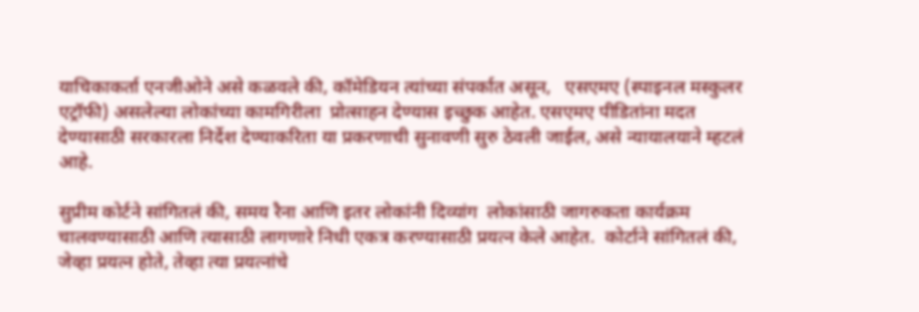याचिकाकर्ता एनजीओने असे कळवले की, कॉमेडियन त्यांच्या संपर्कात असून,   एसएमए (स्पाइनल मस्कुलर एट्रॉफी) असलेल्या लोकांच्या कामगिरीला  प्रोत्साहन देण्यास इच्छुक आहेत. एसएमए पीडितांना मदत देण्यासाठी सरकारला निर्देश देण्याकरिता या प्रकरणाची सुनावणी सुरु ठेवली जाईल, असे न्यायालयाने म्हटलं आहे.

सुप्रीम कोर्टने सांगितलं की, समय रैना आणि इतर लोकांनी दिव्यांग  लोकांसाठी जागरुकता कार्यक्रम चालवण्यासाठी आणि त्यासाठी लागणारे निधी एकत्र करण्यासाठी प्रयत्न केले आहेत.  कोर्टाने सांगितलं की, जेव्हा प्रयत्न होते, तेव्हा त्या प्रयत्नांचे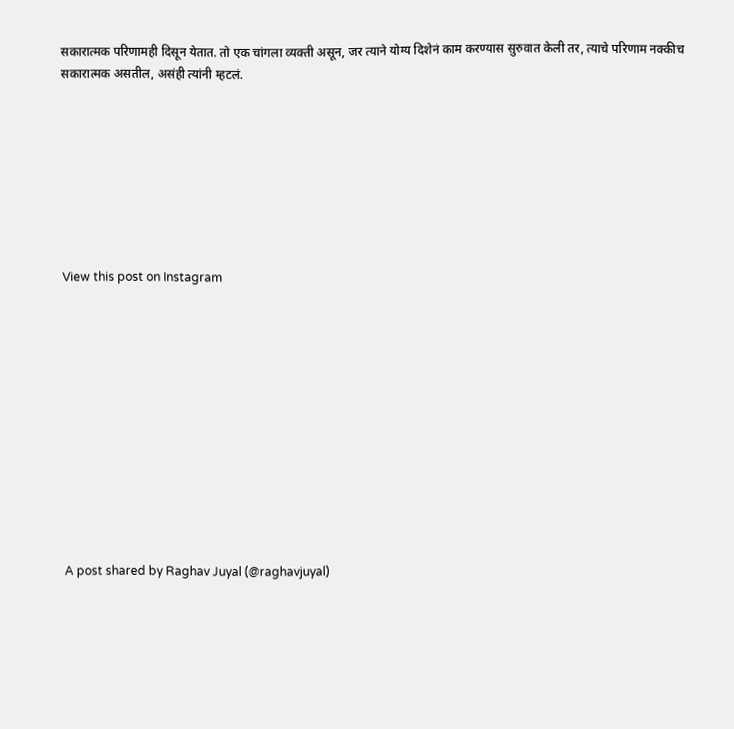सकारात्मक परिणामही दिसून येतात. तो एक चांगला व्यक्ती असून, जर त्याने योग्य दिशेनं काम करण्यास सुरुवात केली तर, त्याचे परिणाम नक्कीच सकारात्मक असतील, असंही त्यांनी म्हटलं.








View this post on Instagram












A post shared by Raghav Juyal (@raghavjuyal)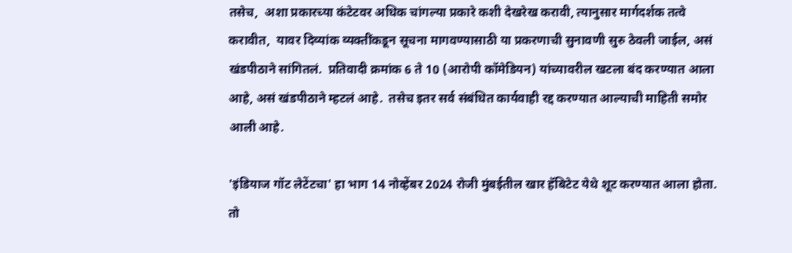तसेच,  अशा प्रकारच्या कंटेटवर अधिक चांगल्या प्रकारे कशी देखरेख करावी, त्यानुसार मार्गदर्शक तत्वे करावीत,  यावर दिव्यांक व्यक्तींकडून सूचना मागवण्यासाठी या प्रकरणाची सुनावणी सुरु ठेवली जाईल, असं खंडपीठाने सांगितलं.  प्रतिवादी क्रमांक 6 ते 10 (आरोपी कॉमेडियन) यांच्यावरील खटला बंद करण्यात आला आहे, असं खंडपीठाने म्हटलं आहे.  तसेच इतर सर्व संबंधित कार्यवाही रद्द करण्यात आल्याची माहिती समोर आली आहे.

'इंडियाज गॉट लेटेंटचा' हा भाग 14 नोव्हेंबर 2024 रोजी मुंबईतील खार हॅबिटेट येथे शूट करण्यात आला होता.   तो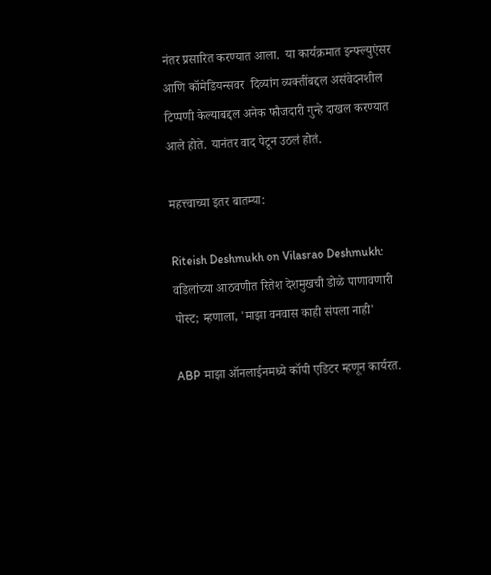नंतर प्रसारित करण्यात आला.  या कार्यक्रमात इन्फ्ल्युएंसर आणि कॉमेडियन्सवर  दिव्यांग व्यक्तींबद्दल असंवेदनशील टिप्पणी केल्याबद्दल अनेक फौजदारी गुन्हे दाखल करण्यात आले होते. यानंतर वाद पेटून उठलं होतं.

महत्त्वाच्या इतर बातम्या:

Riteish Deshmukh on Vilasrao Deshmukh: वडिलांच्या आठवणीत रितेश देशमुखची डोळे पाणावणारी पोस्ट; म्हणाला, 'माझा वनवास काही संपला नाही'

ABP माझा ऑनलाईनमध्ये कॉपी एडिटर म्हणून कार्यरत.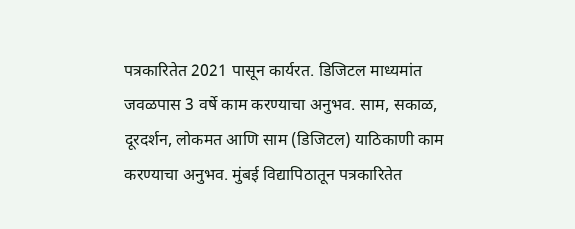पत्रकारितेत 2021 पासून कार्यरत. डिजिटल माध्यमांत जवळपास 3 वर्षे काम करण्याचा अनुभव. साम, सकाळ, दूरदर्शन, लोकमत आणि साम (डिजिटल) याठिकाणी काम करण्याचा अनुभव. मुंबई विद्यापिठातून पत्रकारितेत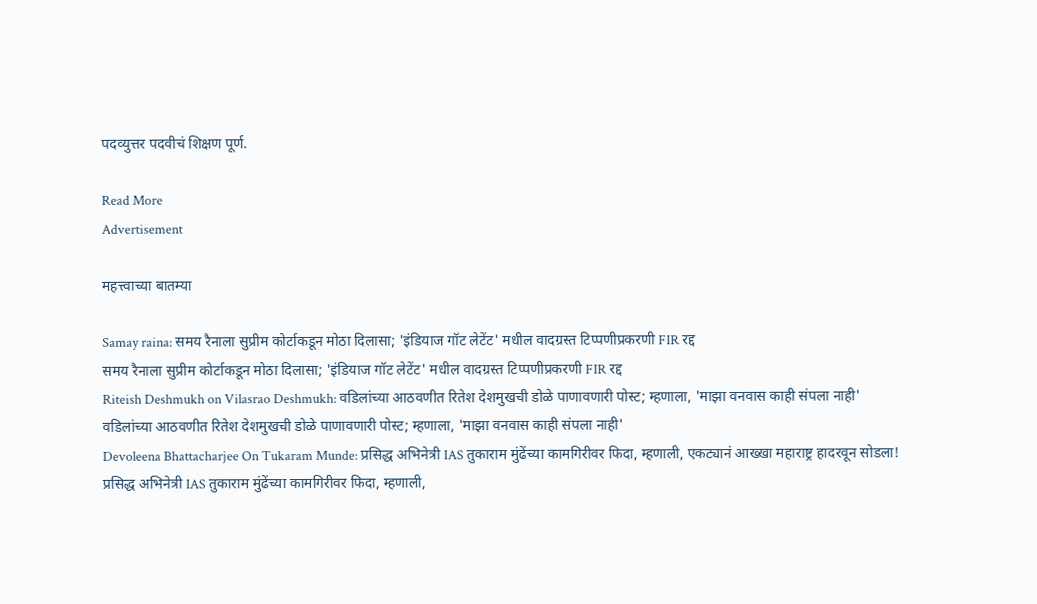पदव्युत्तर पदवीचं शिक्षण पूर्ण.

Read More
Advertisement

महत्त्वाच्या बातम्या

Samay raina: समय रैनाला सुप्रीम कोर्टाकडून मोठा दिलासा; 'इंडियाज गॉट लेटेंट' मधील वादग्रस्त टिप्पणीप्रकरणी FIR रद्द
समय रैनाला सुप्रीम कोर्टाकडून मोठा दिलासा; 'इंडियाज गॉट लेटेंट' मधील वादग्रस्त टिप्पणीप्रकरणी FIR रद्द
Riteish Deshmukh on Vilasrao Deshmukh: वडिलांच्या आठवणीत रितेश देशमुखची डोळे पाणावणारी पोस्ट; म्हणाला, 'माझा वनवास काही संपला नाही'
वडिलांच्या आठवणीत रितेश देशमुखची डोळे पाणावणारी पोस्ट; म्हणाला, 'माझा वनवास काही संपला नाही'
Devoleena Bhattacharjee On Tukaram Munde: प्रसिद्ध अभिनेत्री IAS तुकाराम मुंढेंच्या कामगिरीवर फिदा, म्हणाली, एकट्यानं आख्खा महाराष्ट्र हादरवून सोडला!
प्रसिद्ध अभिनेत्री IAS तुकाराम मुंढेंच्या कामगिरीवर फिदा, म्हणाली,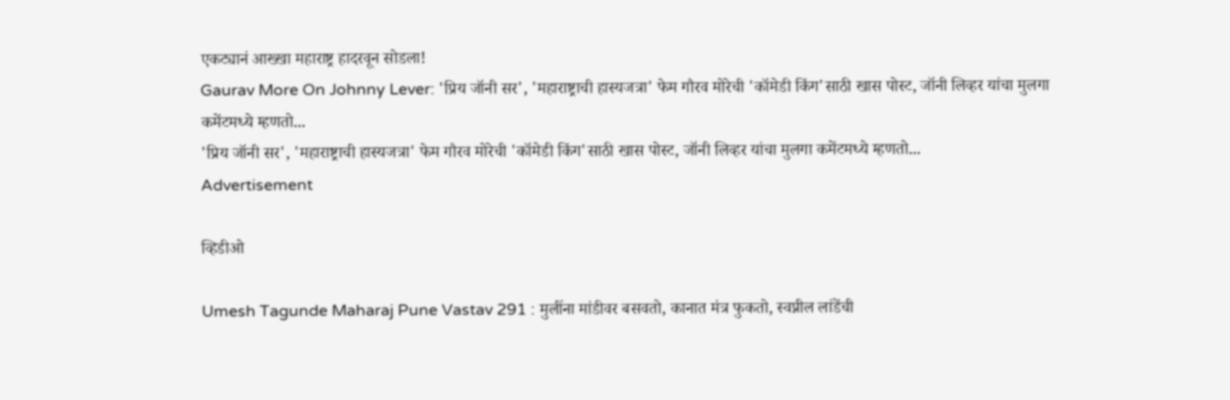एकट्यानं आख्खा महाराष्ट्र हादरवून सोडला!
Gaurav More On Johnny Lever: 'प्रिय जॉनी सर', 'महाराष्ट्राची हास्यजत्रा' फेम गौरव मोरेची 'कॉमेडी किंग'साठी खास पोस्ट, जॉनी लिव्हर यांचा मुलगा कमेंटमध्ये म्हणतो...
'प्रिय जॉनी सर', 'महाराष्ट्राची हास्यजत्रा' फेम गौरव मोरेची 'कॉमेडी किंग'साठी खास पोस्ट, जॉनी लिव्हर यांचा मुलगा कमेंटमध्ये म्हणतो...
Advertisement

व्हिडीओ

Umesh Tagunde Maharaj Pune Vastav 291 : मुलींना मांडीवर बसवतो, कानात मंत्र फुकतो, स्वप्नील लांडेंची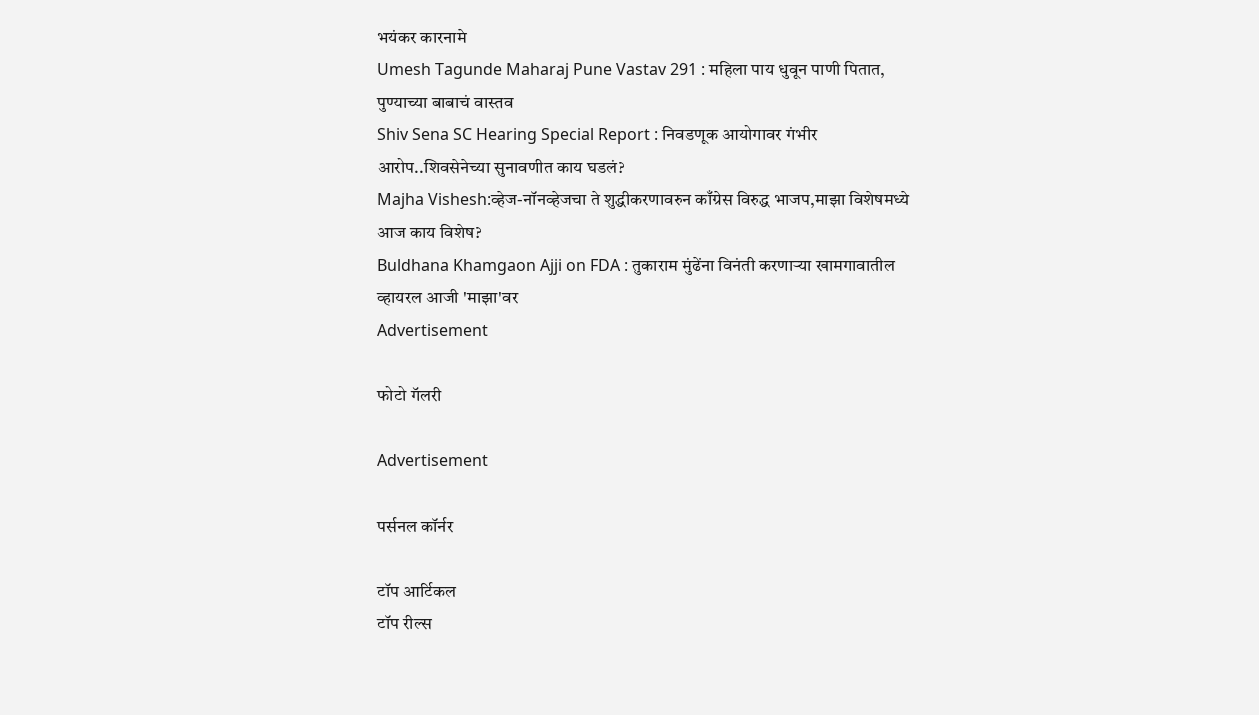भयंकर कारनामे
Umesh Tagunde Maharaj Pune Vastav 291 : महिला पाय धुवून पाणी पितात, पुण्याच्या बाबाचं वास्तव
Shiv Sena SC Hearing Special Report : निवडणूक आयोगावर गंभीर आरोप..शिवसेनेच्या सुनावणीत काय घडलं?
Majha Vishesh:व्हेज-नॉनव्हेजचा ते शुद्धीकरणावरुन काँग्रेस विरुद्ध भाजप,माझा विशेषमध्ये आज काय विशेष?
Buldhana Khamgaon Ajji on FDA : तुकाराम मुंढेंना विनंती करणाऱ्या खामगावातील व्हायरल आजी 'माझा'वर
Advertisement

फोटो गॅलरी

Advertisement

पर्सनल कॉर्नर

टॉप आर्टिकल
टॉप रील्स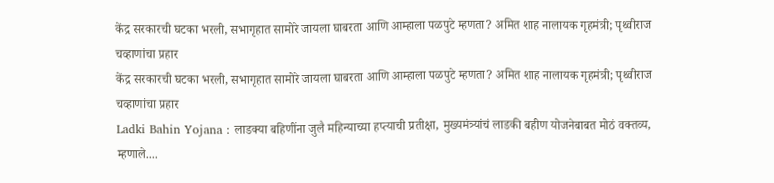केंद्र सरकारची घटका भरली, सभागृहात सामोरे जायला घाबरता आणि आम्हाला पळपुटे म्हणता? अमित शाह नालायक गृहमंत्री; पृथ्वीराज चव्हाणांचा प्रहार
केंद्र सरकारची घटका भरली, सभागृहात सामोरे जायला घाबरता आणि आम्हाला पळपुटे म्हणता? अमित शाह नालायक गृहमंत्री; पृथ्वीराज चव्हाणांचा प्रहार
Ladki Bahin Yojana : लाडक्या बहिणींना जुलै महिन्याच्या हप्त्याची प्रतीक्षा, मुख्यमंत्र्यांचं लाडकी बहीण योजनेबाबत मोठं वक्तव्य, म्हणाले....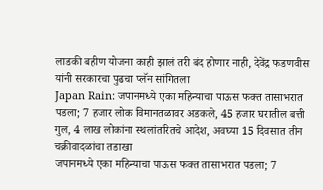लाडकी बहीण योजना काही झालं तरी बंद होणार नाही, देवेंद्र फडणवीस यांनी सरकारचा पुढचा प्लॅन सांगितला
Japan Rain: जपानमध्ये एका महिन्याचा पाऊस फक्त तासाभरात पडला; 7 हजार लोक विमानतळावर अडकले, 45 हजार घरातील बत्ती गुल, 4 लाख लोकांना स्थलांतरितचे आदेश, अवघ्या 15 दिवसात तीन चक्रीवादळांचा तडाखा
जपानमध्ये एका महिन्याचा पाऊस फक्त तासाभरात पडला; 7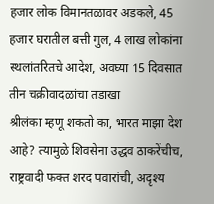हजार लोक विमानतळावर अडकले, 45 हजार घरातील बत्ती गुल, 4 लाख लोकांना स्थलांतरितचे आदेश, अवघ्या 15 दिवसात तीन चक्रीवादळांचा तडाखा
श्रीलंका म्हणू शकतो का, भारत माझा देश आहे? त्यामुळे शिवसेना उद्धव ठाकरेंचीच, राष्ट्रवादी फक्त शरद पवारांची, अदृश्य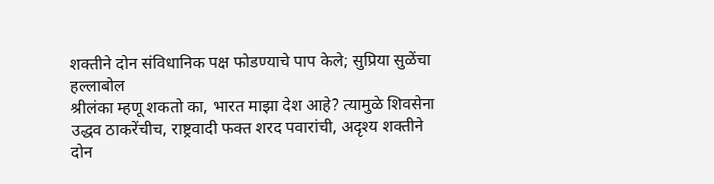शक्तीने दोन संविधानिक पक्ष फोडण्याचे पाप केले; सुप्रिया सुळेंचा हल्लाबोल
श्रीलंका म्हणू शकतो का, भारत माझा देश आहे? त्यामुळे शिवसेना उद्धव ठाकरेंचीच, राष्ट्रवादी फक्त शरद पवारांची, अदृश्य शक्तीने दोन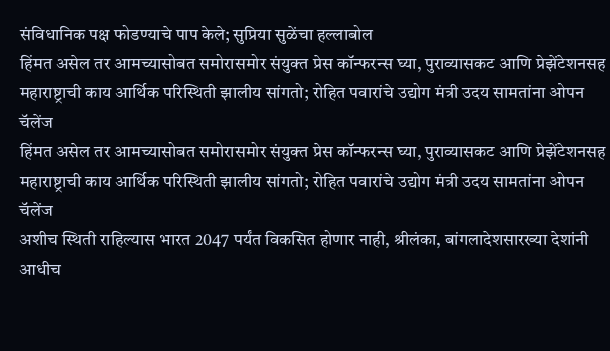संविधानिक पक्ष फोडण्याचे पाप केले; सुप्रिया सुळेंचा हल्लाबोल
हिंमत असेल तर आमच्यासोबत समोरासमोर संयुक्त प्रेस कॉन्फरन्स घ्या, पुराव्यासकट आणि प्रेझेंटेशनसह महाराष्ट्राची काय आर्थिक परिस्थिती झालीय सांगतो; रोहित पवारांचे उद्योग मंत्री उदय सामतांना ओपन चॅलेंज
हिंमत असेल तर आमच्यासोबत समोरासमोर संयुक्त प्रेस कॉन्फरन्स घ्या, पुराव्यासकट आणि प्रेझेंटेशनसह महाराष्ट्राची काय आर्थिक परिस्थिती झालीय सांगतो; रोहित पवारांचे उद्योग मंत्री उदय सामतांना ओपन चॅलेंज
अशीच स्थिती राहिल्यास भारत 2047 पर्यंत विकसित होणार नाही, श्रीलंका, बांगलादेशसारख्या देशांनी आधीच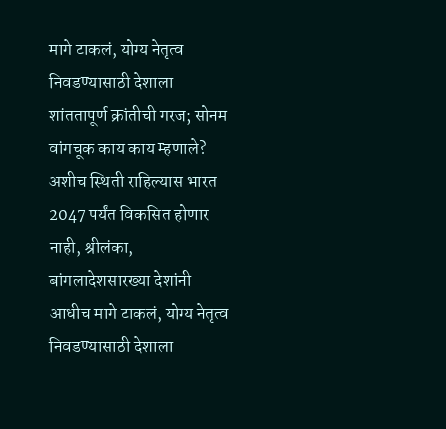मागे टाकलं, योग्य नेतृत्व निवडण्यासाठी देशाला शांततापूर्ण क्रांतीची गरज; सोनम वांगचूक काय काय म्हणाले?
अशीच स्थिती राहिल्यास भारत 2047 पर्यंत विकसित होणार नाही, श्रीलंका, बांगलादेशसारख्या देशांनी आधीच मागे टाकलं, योग्य नेतृत्व निवडण्यासाठी देशाला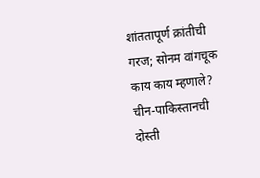शांततापूर्ण क्रांतीची गरज; सोनम वांगचूक काय काय म्हणाले?
चीन-पाकिस्तानची दोस्ती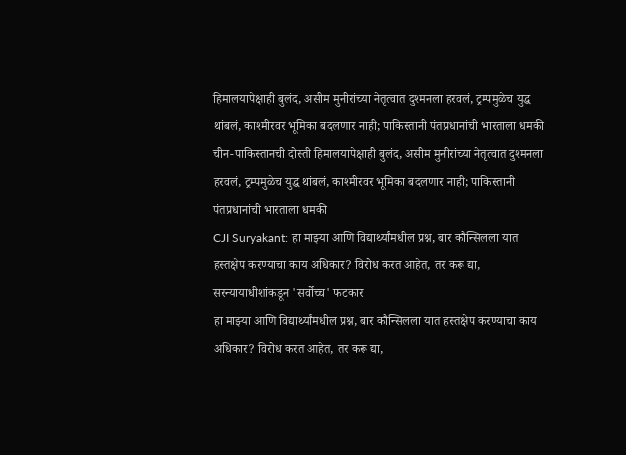हिमालयापेक्षाही बुलंद, असीम मुनीरांच्या नेतृत्वात दुश्मनला हरवलं, ट्रम्पमुळेच युद्ध थांबलं, काश्मीरवर भूमिका बदलणार नाही; पाकिस्तानी पंतप्रधानांची भारताला धमकी
चीन-पाकिस्तानची दोस्ती हिमालयापेक्षाही बुलंद, असीम मुनीरांच्या नेतृत्वात दुश्मनला हरवलं, ट्रम्पमुळेच युद्ध थांबलं, काश्मीरवर भूमिका बदलणार नाही; पाकिस्तानी पंतप्रधानांची भारताला धमकी
CJI Suryakant: हा माझ्या आणि विद्यार्थ्यांमधील प्रश्न, बार कौन्सिलला यात हस्तक्षेप करण्याचा काय अधिकार? विरोध करत आहेत, तर करू द्या, सरन्यायाधीशांकडून 'सर्वोच्च' फटकार
हा माझ्या आणि विद्यार्थ्यांमधील प्रश्न, बार कौन्सिलला यात हस्तक्षेप करण्याचा काय अधिकार? विरोध करत आहेत, तर करू द्या,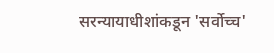सरन्यायाधीशांकडून 'सर्वोच्च'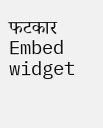फटकार
Embed widget